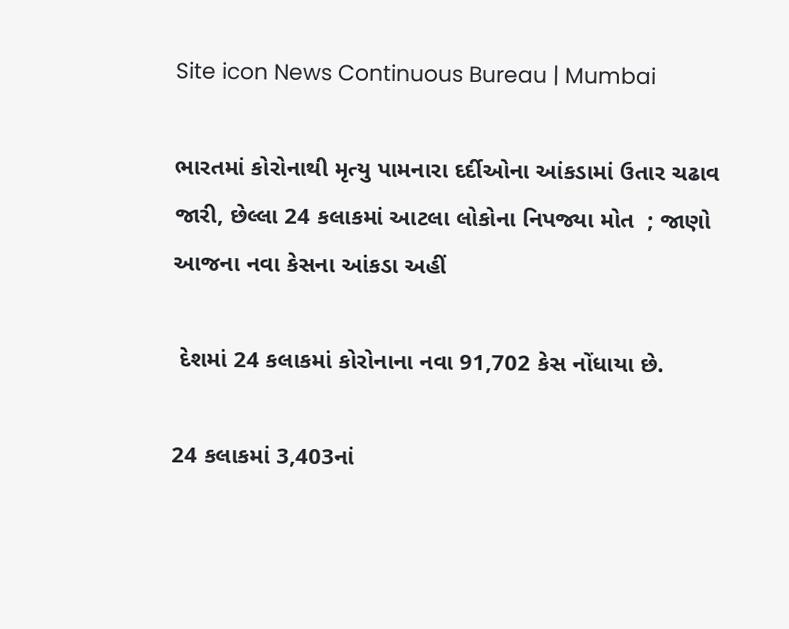Site icon News Continuous Bureau | Mumbai

ભારતમાં કોરોનાથી મૃત્યુ પામનારા દર્દીઓના આંકડામાં ઉતાર ચઢાવ જારી, છેલ્લા 24 કલાકમાં આટલા લોકોના નિપજ્યા મોત  ; જાણો આજના નવા કેસના આંકડા અહીં

 દેશમાં 24 કલાકમાં કોરોનાના નવા 91,702 કેસ નોંધાયા છે.

24 કલાકમાં 3,403નાં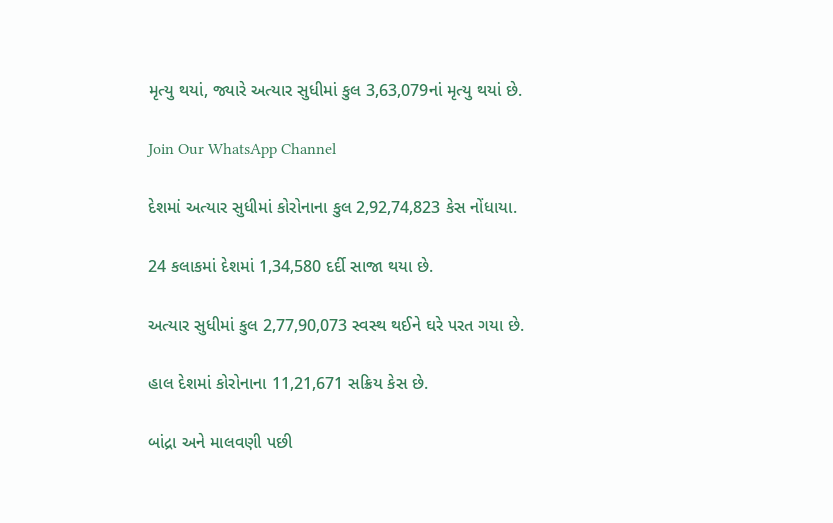મૃત્યુ થયાં, જ્યારે અત્યાર સુધીમાં કુલ 3,63,079નાં મૃત્યુ થયાં છે.

Join Our WhatsApp Channel

દેશમાં અત્યાર સુધીમાં કોરોનાના કુલ 2,92,74,823 કેસ નોંધાયા.

24 કલાકમાં દેશમાં 1,34,580 દર્દી સાજા થયા છે.

અત્યાર સુધીમાં કુલ 2,77,90,073 સ્વસ્થ થઈને ઘરે પરત ગયા છે.

હાલ દેશમાં કોરોનાના 11,21,671 સક્રિય કેસ છે.

બાંદ્રા અને માલવણી પછી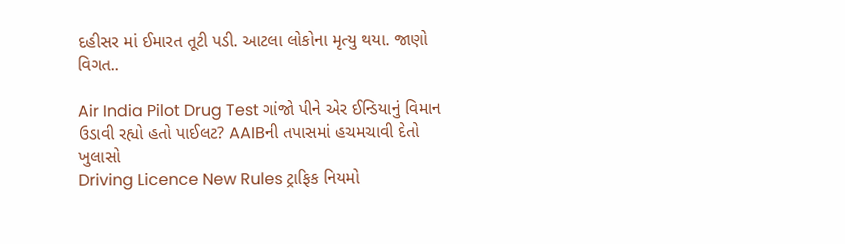દહીસર માં ઈમારત તૂટી પડી. આટલા લોકોના મૃત્યુ થયા. જાણો વિગત..

Air India Pilot Drug Test ગાંજો પીને એર ઈન્ડિયાનું વિમાન ઉડાવી રહ્યો હતો પાઈલટ? AAIBની તપાસમાં હચમચાવી દેતો ખુલાસો
Driving Licence New Rules ટ્રાફિક નિયમો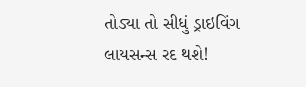તોડ્યા તો સીધું ડ્રાઇવિંગ લાયસન્સ રદ થશે!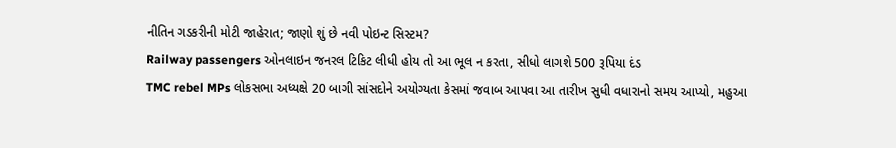નીતિન ગડકરીની મોટી જાહેરાત; જાણો શું છે નવી પોઇન્ટ સિસ્ટમ?
Railway passengers ઓનલાઇન જનરલ ટિકિટ લીધી હોય તો આ ભૂલ ન કરતા, સીધો લાગશે 500 રૂપિયા દંડ
TMC rebel MPs લોકસભા અધ્યક્ષે 20 બાગી સાંસદોને અયોગ્યતા કેસમાં જવાબ આપવા આ તારીખ સુધી વધારાનો સમય આપ્યો, મહુઆ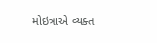મોઇત્રાએ વ્યક્ત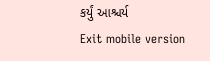કર્યું આશ્ચર્ય
Exit mobile version